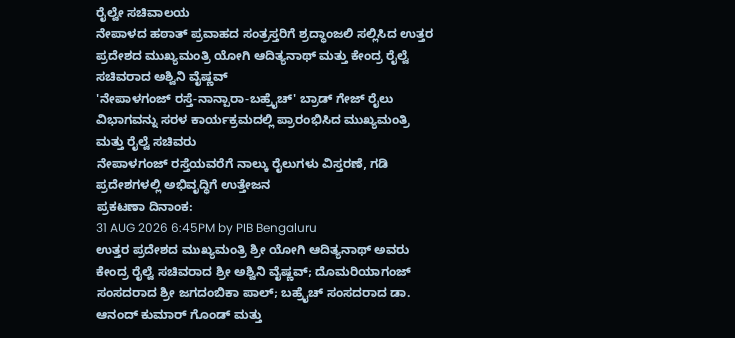ರೈಲ್ವೇ ಸಚಿವಾಲಯ
ನೇಪಾಳದ ಹಠಾತ್ ಪ್ರವಾಹದ ಸಂತ್ರಸ್ತರಿಗೆ ಶ್ರದ್ಧಾಂಜಲಿ ಸಲ್ಲಿಸಿದ ಉತ್ತರ ಪ್ರದೇಶದ ಮುಖ್ಯಮಂತ್ರಿ ಯೋಗಿ ಆದಿತ್ಯನಾಥ್ ಮತ್ತು ಕೇಂದ್ರ ರೈಲ್ವೆ ಸಚಿವರಾದ ಅಶ್ವಿನಿ ವೈಷ್ಣವ್
'ನೇಪಾಳಗಂಜ್ ರಸ್ತೆ-ನಾನ್ಪಾರಾ-ಬಹ್ರೈಚ್' ಬ್ರಾಡ್ ಗೇಜ್ ರೈಲು ವಿಭಾಗವನ್ನು ಸರಳ ಕಾರ್ಯಕ್ರಮದಲ್ಲಿ ಪ್ರಾರಂಭಿಸಿದ ಮುಖ್ಯಮಂತ್ರಿ ಮತ್ತು ರೈಲ್ವೆ ಸಚಿವರು
ನೇಪಾಳಗಂಜ್ ರಸ್ತೆಯವರೆಗೆ ನಾಲ್ಕು ರೈಲುಗಳು ವಿಸ್ತರಣೆ, ಗಡಿ ಪ್ರದೇಶಗಳಲ್ಲಿ ಅಭಿವೃದ್ಧಿಗೆ ಉತ್ತೇಜನ
ಪ್ರಕಟಣಾ ದಿನಾಂಕ:
31 AUG 2026 6:45PM by PIB Bengaluru
ಉತ್ತರ ಪ್ರದೇಶದ ಮುಖ್ಯಮಂತ್ರಿ ಶ್ರೀ ಯೋಗಿ ಆದಿತ್ಯನಾಥ್ ಅವರು ಕೇಂದ್ರ ರೈಲ್ವೆ ಸಚಿವರಾದ ಶ್ರೀ ಅಶ್ವಿನಿ ವೈಷ್ಣವ್; ದೊಮರಿಯಾಗಂಜ್ ಸಂಸದರಾದ ಶ್ರೀ ಜಗದಂಬಿಕಾ ಪಾಲ್; ಬಹ್ರೈಚ್ ಸಂಸದರಾದ ಡಾ. ಆನಂದ್ ಕುಮಾರ್ ಗೊಂಡ್ ಮತ್ತು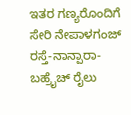ಇತರ ಗಣ್ಯರೊಂದಿಗೆ ಸೇರಿ ನೇಪಾಳಗಂಜ್ ರಸ್ತೆ-ನಾನ್ಪಾರಾ-ಬಹ್ರೈಚ್ ರೈಲು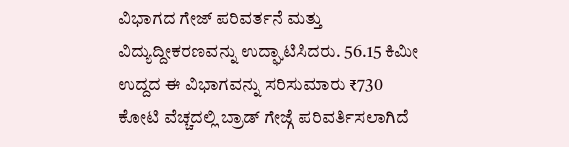ವಿಭಾಗದ ಗೇಜ್ ಪರಿವರ್ತನೆ ಮತ್ತು ವಿದ್ಯುದ್ದೀಕರಣವನ್ನು ಉದ್ಘಾಟಿಸಿದರು. 56.15 ಕಿಮೀ ಉದ್ದದ ಈ ವಿಭಾಗವನ್ನು ಸರಿಸುಮಾರು ₹730 ಕೋಟಿ ವೆಚ್ಚದಲ್ಲಿ ಬ್ರಾಡ್ ಗೇಜ್ಗೆ ಪರಿವರ್ತಿಸಲಾಗಿದೆ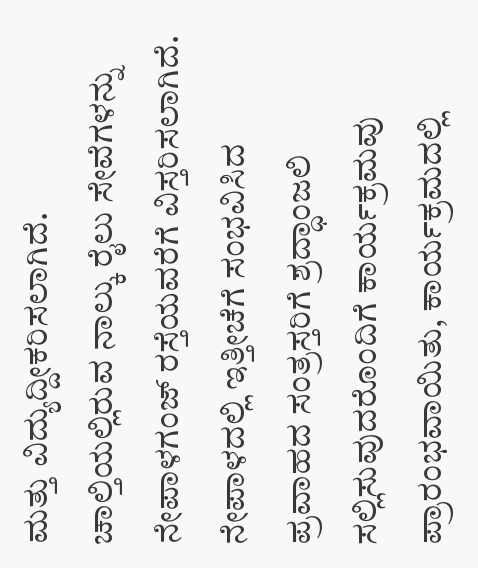ಮತ್ತು ವಿದ್ಯುದ್ದೀಕರಿಸಲಾಗಿದೆ. ಚಾಲ್ತಿಯಲ್ಲಿರುವ ನಾಲ್ಕು ರೈಲು ಸೇವೆಗಳನ್ನು ನೇಪಾಳಗಂಜ್ ರಸ್ತೆಯವರೆಗೆ ವಿಸ್ತರಿಸಲಾಗಿದೆ. ನೇಪಾಳದಲ್ಲಿ ಇತ್ತೀಚೆಗೆ ಸಂಭವಿಸಿದ ಪ್ರವಾಹದ ಸಂತ್ರಸ್ತರಿಗೆ ಶ್ರದ್ಧಾಂಜಲಿ ಸಲ್ಲಿಸುವುದರೊಂದಿಗೆ ಕಾರ್ಯಕ್ರಮವು ಪ್ರಾರಂಭವಾಯಿತು, ಕಾರ್ಯಕ್ರಮದಲ್ಲಿ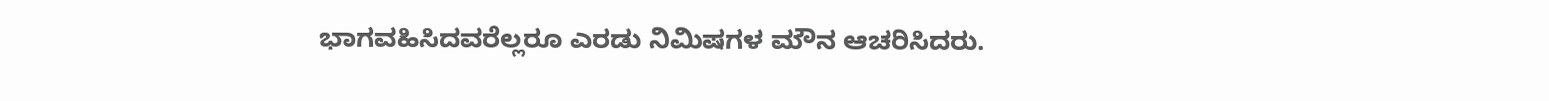ಭಾಗವಹಿಸಿದವರೆಲ್ಲರೂ ಎರಡು ನಿಮಿಷಗಳ ಮೌನ ಆಚರಿಸಿದರು.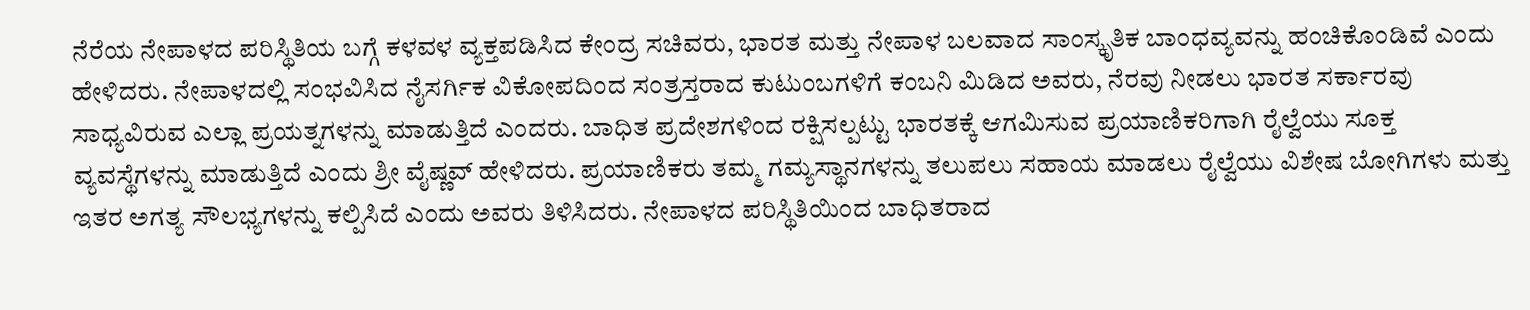ನೆರೆಯ ನೇಪಾಳದ ಪರಿಸ್ಥಿತಿಯ ಬಗ್ಗೆ ಕಳವಳ ವ್ಯಕ್ತಪಡಿಸಿದ ಕೇಂದ್ರ ಸಚಿವರು, ಭಾರತ ಮತ್ತು ನೇಪಾಳ ಬಲವಾದ ಸಾಂಸ್ಕೃತಿಕ ಬಾಂಧವ್ಯವನ್ನು ಹಂಚಿಕೊಂಡಿವೆ ಎಂದು ಹೇಳಿದರು. ನೇಪಾಳದಲ್ಲಿ ಸಂಭವಿಸಿದ ನೈಸರ್ಗಿಕ ವಿಕೋಪದಿಂದ ಸಂತ್ರಸ್ತರಾದ ಕುಟುಂಬಗಳಿಗೆ ಕಂಬನಿ ಮಿಡಿದ ಅವರು, ನೆರವು ನೀಡಲು ಭಾರತ ಸರ್ಕಾರವು ಸಾಧ್ಯವಿರುವ ಎಲ್ಲಾ ಪ್ರಯತ್ನಗಳನ್ನು ಮಾಡುತ್ತಿದೆ ಎಂದರು. ಬಾಧಿತ ಪ್ರದೇಶಗಳಿಂದ ರಕ್ಷಿಸಲ್ಪಟ್ಟು ಭಾರತಕ್ಕೆ ಆಗಮಿಸುವ ಪ್ರಯಾಣಿಕರಿಗಾಗಿ ರೈಲ್ವೆಯು ಸೂಕ್ತ ವ್ಯವಸ್ಥೆಗಳನ್ನು ಮಾಡುತ್ತಿದೆ ಎಂದು ಶ್ರೀ ವೈಷ್ಣವ್ ಹೇಳಿದರು. ಪ್ರಯಾಣಿಕರು ತಮ್ಮ ಗಮ್ಯಸ್ಥಾನಗಳನ್ನು ತಲುಪಲು ಸಹಾಯ ಮಾಡಲು ರೈಲ್ವೆಯು ವಿಶೇಷ ಬೋಗಿಗಳು ಮತ್ತು ಇತರ ಅಗತ್ಯ ಸೌಲಭ್ಯಗಳನ್ನು ಕಲ್ಪಿಸಿದೆ ಎಂದು ಅವರು ತಿಳಿಸಿದರು. ನೇಪಾಳದ ಪರಿಸ್ಥಿತಿಯಿಂದ ಬಾಧಿತರಾದ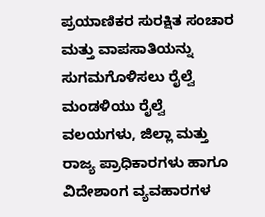ಪ್ರಯಾಣಿಕರ ಸುರಕ್ಷಿತ ಸಂಚಾರ ಮತ್ತು ವಾಪಸಾತಿಯನ್ನು ಸುಗಮಗೊಳಿಸಲು ರೈಲ್ವೆ ಮಂಡಳಿಯು ರೈಲ್ವೆ ವಲಯಗಳು, ಜಿಲ್ಲಾ ಮತ್ತು ರಾಜ್ಯ ಪ್ರಾಧಿಕಾರಗಳು ಹಾಗೂ ವಿದೇಶಾಂಗ ವ್ಯವಹಾರಗಳ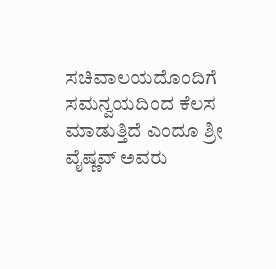ಸಚಿವಾಲಯದೊಂದಿಗೆ ಸಮನ್ವಯದಿಂದ ಕೆಲಸ ಮಾಡುತ್ತಿದೆ ಎಂದೂ ಶ್ರೀ ವೈಷ್ಣವ್ ಅವರು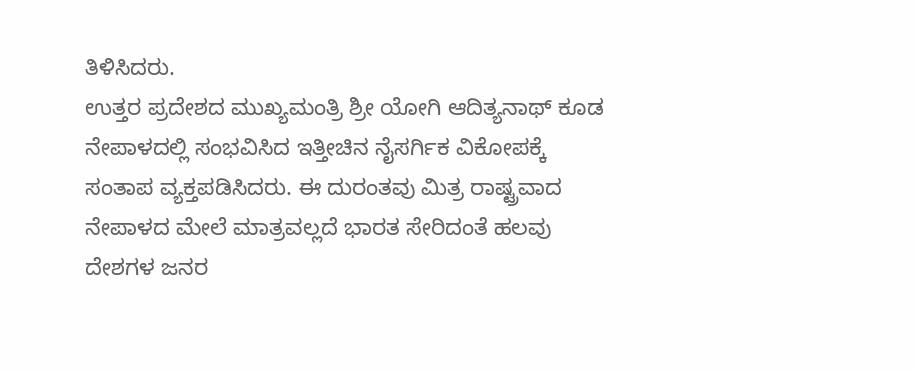ತಿಳಿಸಿದರು.
ಉತ್ತರ ಪ್ರದೇಶದ ಮುಖ್ಯಮಂತ್ರಿ ಶ್ರೀ ಯೋಗಿ ಆದಿತ್ಯನಾಥ್ ಕೂಡ ನೇಪಾಳದಲ್ಲಿ ಸಂಭವಿಸಿದ ಇತ್ತೀಚಿನ ನೈಸರ್ಗಿಕ ವಿಕೋಪಕ್ಕೆ ಸಂತಾಪ ವ್ಯಕ್ತಪಡಿಸಿದರು. ಈ ದುರಂತವು ಮಿತ್ರ ರಾಷ್ಟ್ರವಾದ ನೇಪಾಳದ ಮೇಲೆ ಮಾತ್ರವಲ್ಲದೆ ಭಾರತ ಸೇರಿದಂತೆ ಹಲವು ದೇಶಗಳ ಜನರ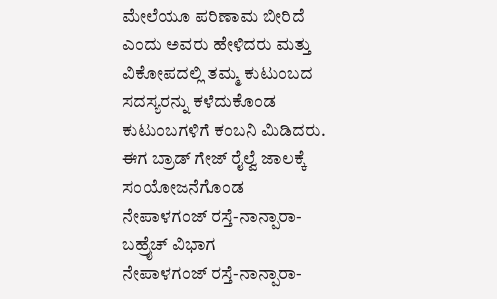ಮೇಲೆಯೂ ಪರಿಣಾಮ ಬೀರಿದೆ ಎಂದು ಅವರು ಹೇಳಿದರು ಮತ್ತು ವಿಕೋಪದಲ್ಲಿ ತಮ್ಮ ಕುಟುಂಬದ ಸದಸ್ಯರನ್ನು ಕಳೆದುಕೊಂಡ ಕುಟುಂಬಗಳಿಗೆ ಕಂಬನಿ ಮಿಡಿದರು.
ಈಗ ಬ್ರಾಡ್ ಗೇಜ್ ರೈಲ್ವೆ ಜಾಲಕ್ಕೆ ಸಂಯೋಜನೆಗೊಂಡ ನೇಪಾಳಗಂಜ್ ರಸ್ತೆ-ನಾನ್ಪಾರಾ-ಬಹ್ರೈಚ್ ವಿಭಾಗ
ನೇಪಾಳಗಂಜ್ ರಸ್ತೆ-ನಾನ್ಪಾರಾ-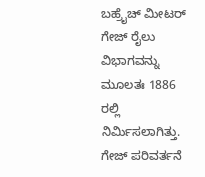ಬಹ್ರೈಚ್ ಮೀಟರ್ ಗೇಜ್ ರೈಲು ವಿಭಾಗವನ್ನು ಮೂಲತಃ 1886 ರಲ್ಲಿ ನಿರ್ಮಿಸಲಾಗಿತ್ತು. ಗೇಜ್ ಪರಿವರ್ತನೆ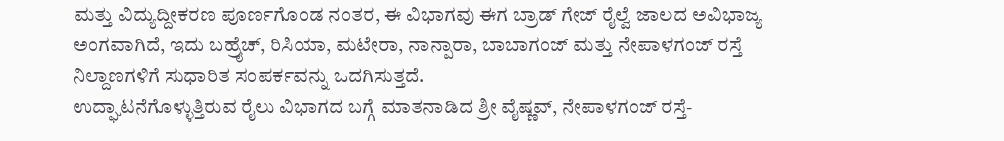ಮತ್ತು ವಿದ್ಯುದ್ದೀಕರಣ ಪೂರ್ಣಗೊಂಡ ನಂತರ, ಈ ವಿಭಾಗವು ಈಗ ಬ್ರಾಡ್ ಗೇಜ್ ರೈಲ್ವೆ ಜಾಲದ ಅವಿಭಾಜ್ಯ ಅಂಗವಾಗಿದೆ, ಇದು ಬಹ್ರೈಚ್, ರಿಸಿಯಾ, ಮಟೇರಾ, ನಾನ್ಪಾರಾ, ಬಾಬಾಗಂಜ್ ಮತ್ತು ನೇಪಾಳಗಂಜ್ ರಸ್ತೆ ನಿಲ್ದಾಣಗಳಿಗೆ ಸುಧಾರಿತ ಸಂಪರ್ಕವನ್ನು ಒದಗಿಸುತ್ತದೆ.
ಉದ್ಘಾಟನೆಗೊಳ್ಳುತ್ತಿರುವ ರೈಲು ವಿಭಾಗದ ಬಗ್ಗೆ ಮಾತನಾಡಿದ ಶ್ರೀ ವೈಷ್ಣವ್, ನೇಪಾಳಗಂಜ್ ರಸ್ತೆ-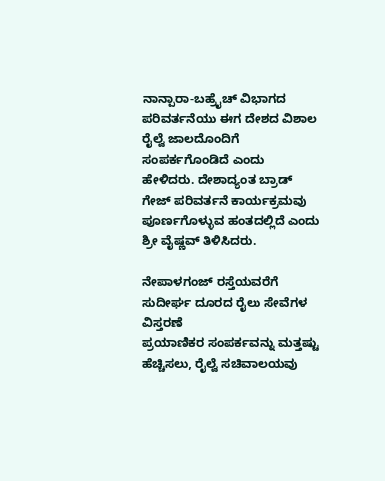ನಾನ್ಪಾರಾ-ಬಹ್ರೈಚ್ ವಿಭಾಗದ ಪರಿವರ್ತನೆಯು ಈಗ ದೇಶದ ವಿಶಾಲ ರೈಲ್ವೆ ಜಾಲದೊಂದಿಗೆ ಸಂಪರ್ಕಗೊಂಡಿದೆ ಎಂದು ಹೇಳಿದರು. ದೇಶಾದ್ಯಂತ ಬ್ರಾಡ್ ಗೇಜ್ ಪರಿವರ್ತನೆ ಕಾರ್ಯಕ್ರಮವು ಪೂರ್ಣಗೊಳ್ಳುವ ಹಂತದಲ್ಲಿದೆ ಎಂದು ಶ್ರೀ ವೈಷ್ಣವ್ ತಿಳಿಸಿದರು.

ನೇಪಾಳಗಂಜ್ ರಸ್ತೆಯವರೆಗೆ ಸುದೀರ್ಘ ದೂರದ ರೈಲು ಸೇವೆಗಳ ವಿಸ್ತರಣೆ
ಪ್ರಯಾಣಿಕರ ಸಂಪರ್ಕವನ್ನು ಮತ್ತಷ್ಟು ಹೆಚ್ಚಿಸಲು, ರೈಲ್ವೆ ಸಚಿವಾಲಯವು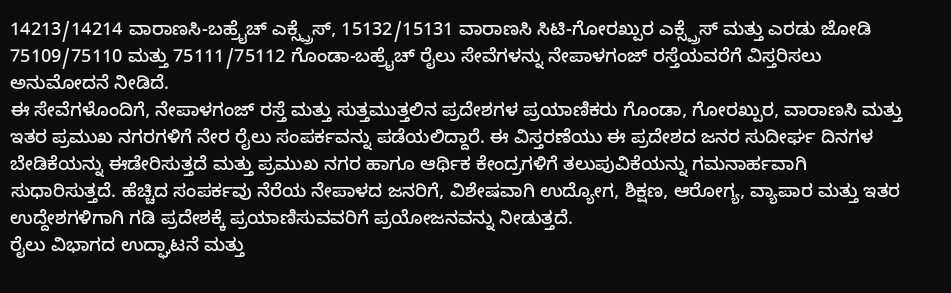14213/14214 ವಾರಾಣಸಿ-ಬಹ್ರೈಚ್ ಎಕ್ಸ್ಪ್ರೆಸ್, 15132/15131 ವಾರಾಣಸಿ ಸಿಟಿ-ಗೋರಖ್ಪುರ ಎಕ್ಸ್ಪ್ರೆಸ್ ಮತ್ತು ಎರಡು ಜೋಡಿ 75109/75110 ಮತ್ತು 75111/75112 ಗೊಂಡಾ-ಬಹ್ರೈಚ್ ರೈಲು ಸೇವೆಗಳನ್ನು ನೇಪಾಳಗಂಜ್ ರಸ್ತೆಯವರೆಗೆ ವಿಸ್ತರಿಸಲು ಅನುಮೋದನೆ ನೀಡಿದೆ.
ಈ ಸೇವೆಗಳೊಂದಿಗೆ, ನೇಪಾಳಗಂಜ್ ರಸ್ತೆ ಮತ್ತು ಸುತ್ತಮುತ್ತಲಿನ ಪ್ರದೇಶಗಳ ಪ್ರಯಾಣಿಕರು ಗೊಂಡಾ, ಗೋರಖ್ಪುರ, ವಾರಾಣಸಿ ಮತ್ತು ಇತರ ಪ್ರಮುಖ ನಗರಗಳಿಗೆ ನೇರ ರೈಲು ಸಂಪರ್ಕವನ್ನು ಪಡೆಯಲಿದ್ದಾರೆ. ಈ ವಿಸ್ತರಣೆಯು ಈ ಪ್ರದೇಶದ ಜನರ ಸುದೀರ್ಘ ದಿನಗಳ ಬೇಡಿಕೆಯನ್ನು ಈಡೇರಿಸುತ್ತದೆ ಮತ್ತು ಪ್ರಮುಖ ನಗರ ಹಾಗೂ ಆರ್ಥಿಕ ಕೇಂದ್ರಗಳಿಗೆ ತಲುಪುವಿಕೆಯನ್ನು ಗಮನಾರ್ಹವಾಗಿ ಸುಧಾರಿಸುತ್ತದೆ. ಹೆಚ್ಚಿದ ಸಂಪರ್ಕವು ನೆರೆಯ ನೇಪಾಳದ ಜನರಿಗೆ, ವಿಶೇಷವಾಗಿ ಉದ್ಯೋಗ, ಶಿಕ್ಷಣ, ಆರೋಗ್ಯ, ವ್ಯಾಪಾರ ಮತ್ತು ಇತರ ಉದ್ದೇಶಗಳಿಗಾಗಿ ಗಡಿ ಪ್ರದೇಶಕ್ಕೆ ಪ್ರಯಾಣಿಸುವವರಿಗೆ ಪ್ರಯೋಜನವನ್ನು ನೀಡುತ್ತದೆ.
ರೈಲು ವಿಭಾಗದ ಉದ್ಘಾಟನೆ ಮತ್ತು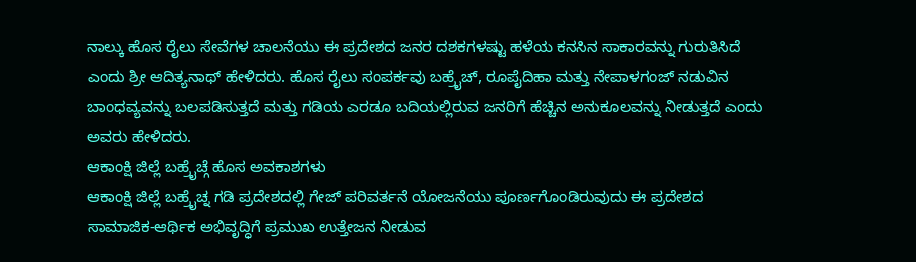ನಾಲ್ಕು ಹೊಸ ರೈಲು ಸೇವೆಗಳ ಚಾಲನೆಯು ಈ ಪ್ರದೇಶದ ಜನರ ದಶಕಗಳಷ್ಟು ಹಳೆಯ ಕನಸಿನ ಸಾಕಾರವನ್ನು ಗುರುತಿಸಿದೆ ಎಂದು ಶ್ರೀ ಆದಿತ್ಯನಾಥ್ ಹೇಳಿದರು. ಹೊಸ ರೈಲು ಸಂಪರ್ಕವು ಬಹ್ರೈಚ್, ರೂಪೈದಿಹಾ ಮತ್ತು ನೇಪಾಳಗಂಜ್ ನಡುವಿನ ಬಾಂಧವ್ಯವನ್ನು ಬಲಪಡಿಸುತ್ತದೆ ಮತ್ತು ಗಡಿಯ ಎರಡೂ ಬದಿಯಲ್ಲಿರುವ ಜನರಿಗೆ ಹೆಚ್ಚಿನ ಅನುಕೂಲವನ್ನು ನೀಡುತ್ತದೆ ಎಂದು ಅವರು ಹೇಳಿದರು.
ಆಕಾಂಕ್ಷಿ ಜಿಲ್ಲೆ ಬಹ್ರೈಚ್ಗೆ ಹೊಸ ಅವಕಾಶಗಳು
ಆಕಾಂಕ್ಷಿ ಜಿಲ್ಲೆ ಬಹ್ರೈಚ್ನ ಗಡಿ ಪ್ರದೇಶದಲ್ಲಿ ಗೇಜ್ ಪರಿವರ್ತನೆ ಯೋಜನೆಯು ಪೂರ್ಣಗೊಂಡಿರುವುದು ಈ ಪ್ರದೇಶದ ಸಾಮಾಜಿಕ-ಆರ್ಥಿಕ ಅಭಿವೃದ್ಧಿಗೆ ಪ್ರಮುಖ ಉತ್ತೇಜನ ನೀಡುವ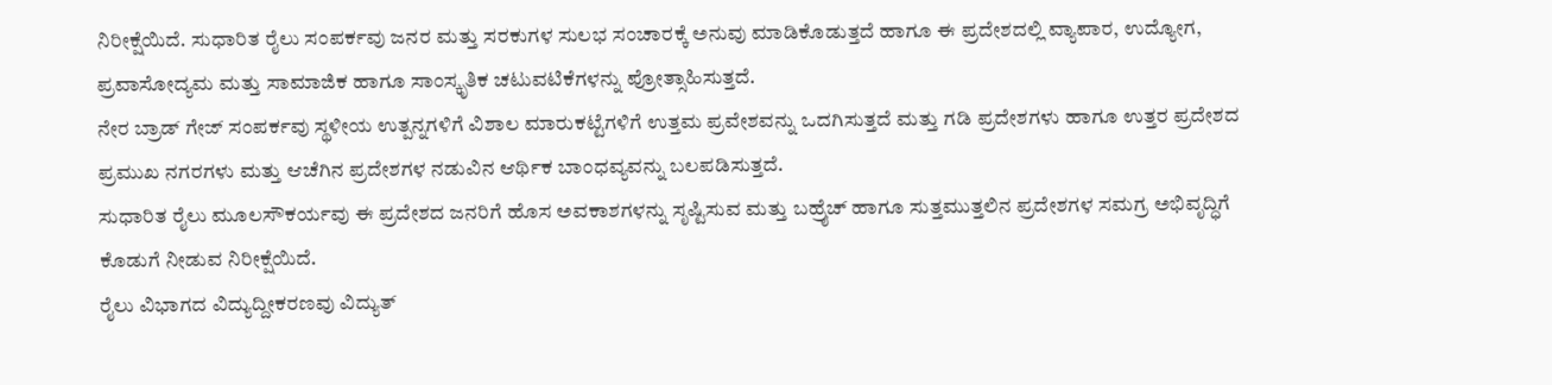ನಿರೀಕ್ಷೆಯಿದೆ. ಸುಧಾರಿತ ರೈಲು ಸಂಪರ್ಕವು ಜನರ ಮತ್ತು ಸರಕುಗಳ ಸುಲಭ ಸಂಚಾರಕ್ಕೆ ಅನುವು ಮಾಡಿಕೊಡುತ್ತದೆ ಹಾಗೂ ಈ ಪ್ರದೇಶದಲ್ಲಿ ವ್ಯಾಪಾರ, ಉದ್ಯೋಗ, ಪ್ರವಾಸೋದ್ಯಮ ಮತ್ತು ಸಾಮಾಜಿಕ ಹಾಗೂ ಸಾಂಸ್ಕೃತಿಕ ಚಟುವಟಿಕೆಗಳನ್ನು ಪ್ರೋತ್ಸಾಹಿಸುತ್ತದೆ.
ನೇರ ಬ್ರಾಡ್ ಗೇಜ್ ಸಂಪರ್ಕವು ಸ್ಥಳೀಯ ಉತ್ಪನ್ನಗಳಿಗೆ ವಿಶಾಲ ಮಾರುಕಟ್ಟೆಗಳಿಗೆ ಉತ್ತಮ ಪ್ರವೇಶವನ್ನು ಒದಗಿಸುತ್ತದೆ ಮತ್ತು ಗಡಿ ಪ್ರದೇಶಗಳು ಹಾಗೂ ಉತ್ತರ ಪ್ರದೇಶದ ಪ್ರಮುಖ ನಗರಗಳು ಮತ್ತು ಆಚೆಗಿನ ಪ್ರದೇಶಗಳ ನಡುವಿನ ಆರ್ಥಿಕ ಬಾಂಧವ್ಯವನ್ನು ಬಲಪಡಿಸುತ್ತದೆ.
ಸುಧಾರಿತ ರೈಲು ಮೂಲಸೌಕರ್ಯವು ಈ ಪ್ರದೇಶದ ಜನರಿಗೆ ಹೊಸ ಅವಕಾಶಗಳನ್ನು ಸೃಷ್ಟಿಸುವ ಮತ್ತು ಬಹ್ರೈಚ್ ಹಾಗೂ ಸುತ್ತಮುತ್ತಲಿನ ಪ್ರದೇಶಗಳ ಸಮಗ್ರ ಅಭಿವೃದ್ಧಿಗೆ ಕೊಡುಗೆ ನೀಡುವ ನಿರೀಕ್ಷೆಯಿದೆ.
ರೈಲು ವಿಭಾಗದ ವಿದ್ಯುದ್ದೀಕರಣವು ವಿದ್ಯುತ್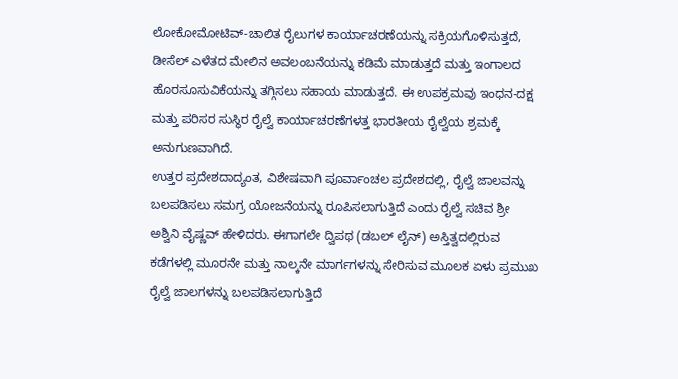ಲೋಕೋಮೋಟಿವ್-ಚಾಲಿತ ರೈಲುಗಳ ಕಾರ್ಯಾಚರಣೆಯನ್ನು ಸಕ್ರಿಯಗೊಳಿಸುತ್ತದೆ, ಡೀಸೆಲ್ ಎಳೆತದ ಮೇಲಿನ ಅವಲಂಬನೆಯನ್ನು ಕಡಿಮೆ ಮಾಡುತ್ತದೆ ಮತ್ತು ಇಂಗಾಲದ ಹೊರಸೂಸುವಿಕೆಯನ್ನು ತಗ್ಗಿಸಲು ಸಹಾಯ ಮಾಡುತ್ತದೆ. ಈ ಉಪಕ್ರಮವು ಇಂಧನ-ದಕ್ಷ ಮತ್ತು ಪರಿಸರ ಸುಸ್ಥಿರ ರೈಲ್ವೆ ಕಾರ್ಯಾಚರಣೆಗಳತ್ತ ಭಾರತೀಯ ರೈಲ್ವೆಯ ಶ್ರಮಕ್ಕೆ ಅನುಗುಣವಾಗಿದೆ.
ಉತ್ತರ ಪ್ರದೇಶದಾದ್ಯಂತ, ವಿಶೇಷವಾಗಿ ಪೂರ್ವಾಂಚಲ ಪ್ರದೇಶದಲ್ಲಿ, ರೈಲ್ವೆ ಜಾಲವನ್ನು ಬಲಪಡಿಸಲು ಸಮಗ್ರ ಯೋಜನೆಯನ್ನು ರೂಪಿಸಲಾಗುತ್ತಿದೆ ಎಂದು ರೈಲ್ವೆ ಸಚಿವ ಶ್ರೀ ಅಶ್ವಿನಿ ವೈಷ್ಣವ್ ಹೇಳಿದರು. ಈಗಾಗಲೇ ದ್ವಿಪಥ (ಡಬಲ್ ಲೈನ್) ಅಸ್ತಿತ್ವದಲ್ಲಿರುವ ಕಡೆಗಳಲ್ಲಿ ಮೂರನೇ ಮತ್ತು ನಾಲ್ಕನೇ ಮಾರ್ಗಗಳನ್ನು ಸೇರಿಸುವ ಮೂಲಕ ಏಳು ಪ್ರಮುಖ ರೈಲ್ವೆ ಜಾಲಗಳನ್ನು ಬಲಪಡಿಸಲಾಗುತ್ತಿದೆ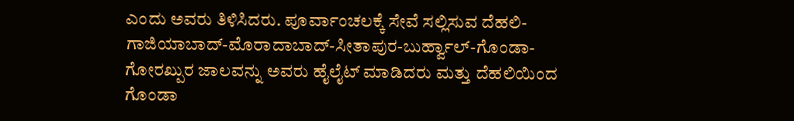ಎಂದು ಅವರು ತಿಳಿಸಿದರು. ಪೂರ್ವಾಂಚಲಕ್ಕೆ ಸೇವೆ ಸಲ್ಲಿಸುವ ದೆಹಲಿ-ಗಾಜಿಯಾಬಾದ್-ಮೊರಾದಾಬಾದ್-ಸೀತಾಪುರ-ಬುರ್ಹ್ವಾಲ್-ಗೊಂಡಾ-ಗೋರಖ್ಪುರ ಜಾಲವನ್ನು ಅವರು ಹೈಲೈಟ್ ಮಾಡಿದರು ಮತ್ತು ದೆಹಲಿಯಿಂದ ಗೊಂಡಾ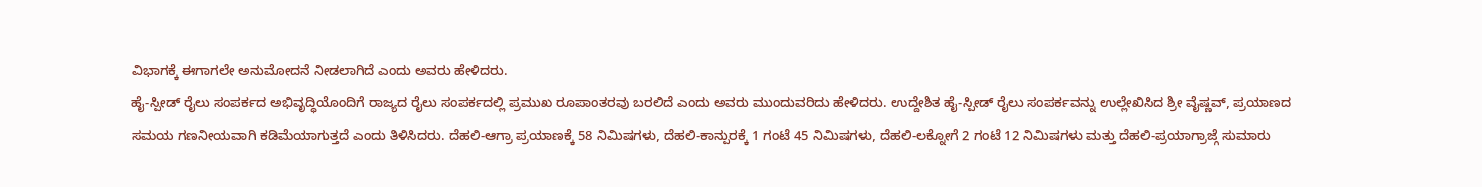ವಿಭಾಗಕ್ಕೆ ಈಗಾಗಲೇ ಅನುಮೋದನೆ ನೀಡಲಾಗಿದೆ ಎಂದು ಅವರು ಹೇಳಿದರು.
ಹೈ-ಸ್ಪೀಡ್ ರೈಲು ಸಂಪರ್ಕದ ಅಭಿವೃದ್ಧಿಯೊಂದಿಗೆ ರಾಜ್ಯದ ರೈಲು ಸಂಪರ್ಕದಲ್ಲಿ ಪ್ರಮುಖ ರೂಪಾಂತರವು ಬರಲಿದೆ ಎಂದು ಅವರು ಮುಂದುವರಿದು ಹೇಳಿದರು. ಉದ್ದೇಶಿತ ಹೈ-ಸ್ಪೀಡ್ ರೈಲು ಸಂಪರ್ಕವನ್ನು ಉಲ್ಲೇಖಿಸಿದ ಶ್ರೀ ವೈಷ್ಣವ್, ಪ್ರಯಾಣದ ಸಮಯ ಗಣನೀಯವಾಗಿ ಕಡಿಮೆಯಾಗುತ್ತದೆ ಎಂದು ತಿಳಿಸಿದರು. ದೆಹಲಿ-ಆಗ್ರಾ ಪ್ರಯಾಣಕ್ಕೆ 58 ನಿಮಿಷಗಳು, ದೆಹಲಿ-ಕಾನ್ಪುರಕ್ಕೆ 1 ಗಂಟೆ 45 ನಿಮಿಷಗಳು, ದೆಹಲಿ-ಲಕ್ನೋಗೆ 2 ಗಂಟೆ 12 ನಿಮಿಷಗಳು ಮತ್ತು ದೆಹಲಿ-ಪ್ರಯಾಗ್ರಾಜ್ಗೆ ಸುಮಾರು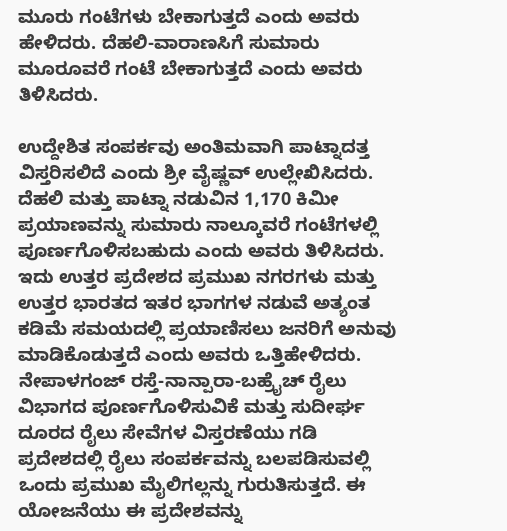ಮೂರು ಗಂಟೆಗಳು ಬೇಕಾಗುತ್ತದೆ ಎಂದು ಅವರು ಹೇಳಿದರು. ದೆಹಲಿ-ವಾರಾಣಸಿಗೆ ಸುಮಾರು ಮೂರೂವರೆ ಗಂಟೆ ಬೇಕಾಗುತ್ತದೆ ಎಂದು ಅವರು ತಿಳಿಸಿದರು.

ಉದ್ದೇಶಿತ ಸಂಪರ್ಕವು ಅಂತಿಮವಾಗಿ ಪಾಟ್ನಾದತ್ತ ವಿಸ್ತರಿಸಲಿದೆ ಎಂದು ಶ್ರೀ ವೈಷ್ಣವ್ ಉಲ್ಲೇಖಿಸಿದರು. ದೆಹಲಿ ಮತ್ತು ಪಾಟ್ನಾ ನಡುವಿನ 1,170 ಕಿಮೀ ಪ್ರಯಾಣವನ್ನು ಸುಮಾರು ನಾಲ್ಕೂವರೆ ಗಂಟೆಗಳಲ್ಲಿ ಪೂರ್ಣಗೊಳಿಸಬಹುದು ಎಂದು ಅವರು ತಿಳಿಸಿದರು. ಇದು ಉತ್ತರ ಪ್ರದೇಶದ ಪ್ರಮುಖ ನಗರಗಳು ಮತ್ತು ಉತ್ತರ ಭಾರತದ ಇತರ ಭಾಗಗಳ ನಡುವೆ ಅತ್ಯಂತ ಕಡಿಮೆ ಸಮಯದಲ್ಲಿ ಪ್ರಯಾಣಿಸಲು ಜನರಿಗೆ ಅನುವು ಮಾಡಿಕೊಡುತ್ತದೆ ಎಂದು ಅವರು ಒತ್ತಿಹೇಳಿದರು.
ನೇಪಾಳಗಂಜ್ ರಸ್ತೆ-ನಾನ್ಪಾರಾ-ಬಹ್ರೈಚ್ ರೈಲು ವಿಭಾಗದ ಪೂರ್ಣಗೊಳಿಸುವಿಕೆ ಮತ್ತು ಸುದೀರ್ಘ ದೂರದ ರೈಲು ಸೇವೆಗಳ ವಿಸ್ತರಣೆಯು ಗಡಿ ಪ್ರದೇಶದಲ್ಲಿ ರೈಲು ಸಂಪರ್ಕವನ್ನು ಬಲಪಡಿಸುವಲ್ಲಿ ಒಂದು ಪ್ರಮುಖ ಮೈಲಿಗಲ್ಲನ್ನು ಗುರುತಿಸುತ್ತದೆ. ಈ ಯೋಜನೆಯು ಈ ಪ್ರದೇಶವನ್ನು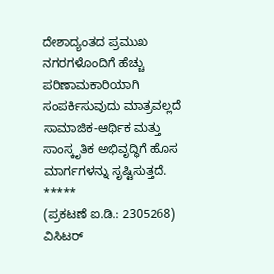ದೇಶಾದ್ಯಂತದ ಪ್ರಮುಖ ನಗರಗಳೊಂದಿಗೆ ಹೆಚ್ಚು ಪರಿಣಾಮಕಾರಿಯಾಗಿ ಸಂಪರ್ಕಿಸುವುದು ಮಾತ್ರವಲ್ಲದೆ ಸಾಮಾಜಿಕ-ಆರ್ಥಿಕ ಮತ್ತು ಸಾಂಸ್ಕೃತಿಕ ಅಭಿವೃದ್ಧಿಗೆ ಹೊಸ ಮಾರ್ಗಗಳನ್ನು ಸೃಷ್ಟಿಸುತ್ತದೆ.
*****
(ಪ್ರಕಟಣೆ ಐ.ಡಿ.: 2305268)
ವಿಸಿಟರ್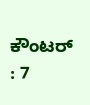ಕೌಂಟರ್ : 7